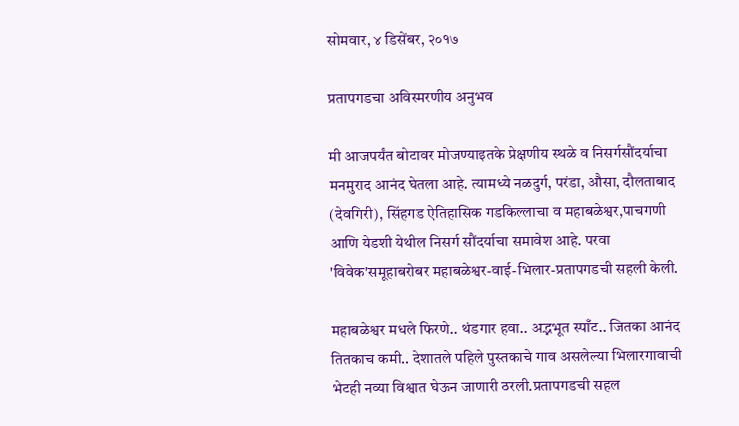सोमवार, ४ डिसेंबर, २०१७

प्रतापगडचा अविस्मरणीय अनुभव

मी आजपर्यंत बोटावर मोजण्याइतके प्रेक्षणीय स्थळे व निसर्गसौंदर्याचा मनमुराद आनंद घेतला आहे. त्यामध्ये नळदुर्ग, परंडा, औसा, दौलताबाद (देवगिरी), सिंहगड ऐतिहासिक गडकिल्लाचा व महाबळेश्वर,पाचगणी आणि येडशी येथील निसर्ग सौंदर्याचा समावेश आहे. परवा 'विवेक'समूहाबरोबर महाबळेश्वर-वाई-भिलार-प्रतापगडची सहली केली.

महाबळेश्वर मधले फिरणे.. थंडगार हवा.. अद्भभूत स्पाँट.. जितका आनंद तितकाच कमी.. देशातले पहिले पुस्तकाचे गाव असलेल्या भिलारगावाची भेटही नव्या विश्वात घेऊन जाणारी ठरली.प्रतापगडची सहल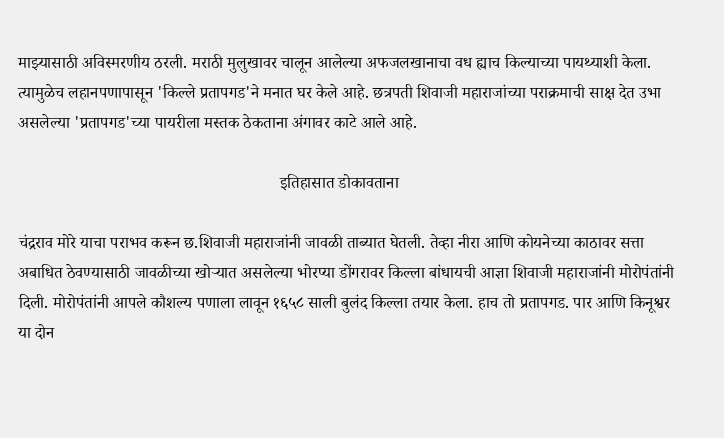माझ्यासाठी अविस्मरणीय ठरली. मराठी मुलुखावर चालून आलेल्या अफजलखानाचा वध ह्याच किल्याच्या पायथ्याशी केला. त्यामुळेच लहानपणापासून 'किल्ले प्रतापगड'ने मनात घर केले आहे. छत्रपती शिवाजी महाराजांच्या पराक्रमाची साक्ष देत उभा असलेल्या 'प्रतापगड'च्या पायरीला मस्तक ठेकताना अंगावर काटे आले आहे.

                                                               इतिहासात डोकावताना

चंद्रराव मोरे याचा पराभव करून छ.शिवाजी महाराजांनी जावळी ताब्यात घेतली. तेव्हा नीरा आणि कोयनेच्या काठावर सत्ता अबाधित ठेवण्यासाठी जावळीच्या खोऱ्यात असलेल्या भोरप्या डोंगरावर किल्ला बांधायची आज्ञा शिवाजी महाराजांनी मोरोपंतांनी दिली. मोरोपंतांनी आपले कौशल्य पणाला लावून १६५८ साली बुलंद किल्ला तयार केला. हाच तो प्रतापगड. पार आणि किनूश्वर या दोन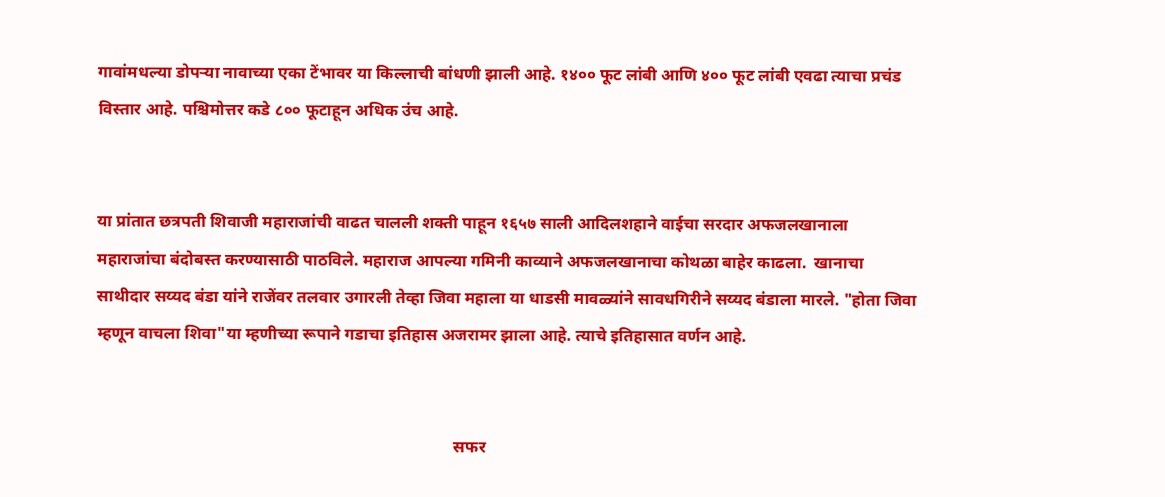गावांमधल्या डोपऱ्या नावाच्या एका टेंभावर या किल्लाची बांधणी झाली आहे. १४०० फूट लांबी आणि ४०० फूट लांबी एवढा त्याचा प्रचंड विस्तार आहे. पश्चिमोत्तर कडे ८०० फूटाहून अधिक उंच आहे.


या प्रांतात छत्रपती शिवाजी महाराजांची वाढत चालली शक्ती पाहून १६५७ साली आदिलशहाने वाईचा सरदार अफजलखानाला महाराजांचा बंदोबस्त करण्यासाठी पाठविले. महाराज आपल्या गमिनी काव्याने अफजलखानाचा कोथळा बाहेर काढला.  खानाचा साथीदार सय्यद बंडा यांने राजेंवर तलवार उगारली तेव्हा जिवा महाला या धाडसी मावळ्यांने सावधगिरीने सय्यद बंडाला मारले. "होता जिवा म्हणून वाचला शिवा"या म्हणीच्या रूपाने गडाचा इतिहास अजरामर झाला आहे. त्याचे इतिहासात वर्णन आहे.


                                                                                      सफर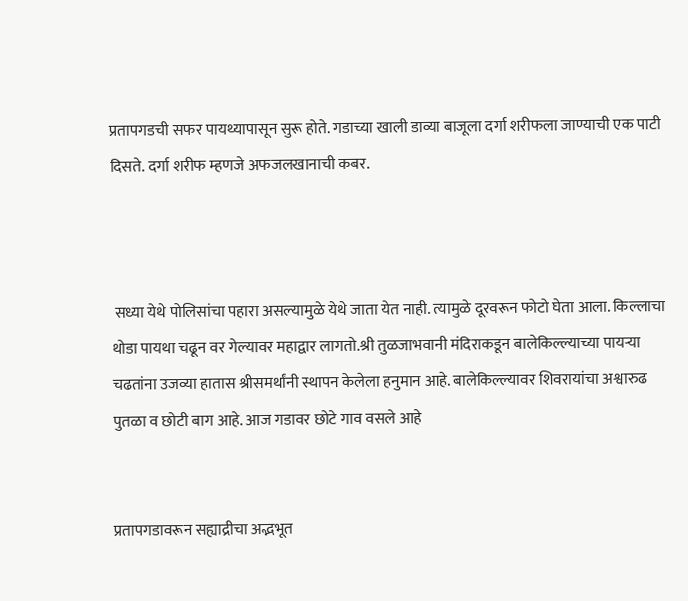प्रतापगडची सफर पायथ्यापासून सुरू होते. गडाच्या खाली डाव्या बाजूला दर्गा शरीफला जाण्याची एक पाटी दिसते. दर्गा शरीफ म्हणजे अफजलखानाची कबर.



 सध्या येथे पोलिसांचा पहारा असल्यामुळे येथे जाता येत नाही. त्यामुळे दूरवरून फोटो घेता आला. किल्लाचा थोडा पायथा चढून वर गेल्यावर महाद्वार लागतो.श्री तुळजाभवानी मंदिराकडून बालेकिल्ल्याच्या पायर्‍या चढतांना उजव्या हातास श्रीसमर्थांनी स्थापन केलेला हनुमान आहे. बालेकिल्ल्यावर शिवरायांचा अश्वारुढ पुतळा व छोटी बाग आहे. आज गडावर छोटे गाव वसले आहे


प्रतापगडावरून सह्याद्रीचा अद्भभूत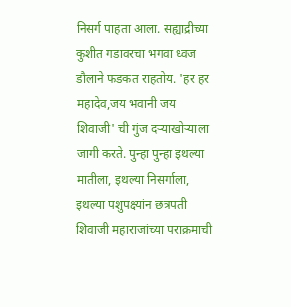निसर्ग पाहता आला. सह्याद्रीच्या कुशीत गडावरचा भगवा ध्वज डौलाने फडकत राहतोय. 'हर हर महादेव,जय भवानी जय शिवाजी' ची गुंज दऱ्याखोऱ्याला जागी करते. पुन्हा पुन्हा इथल्या मातीला, इथल्या निसर्गाला,  इथल्या पशुपक्ष्यांन छत्रपती शिवाजी महाराजांच्या पराक्रमाची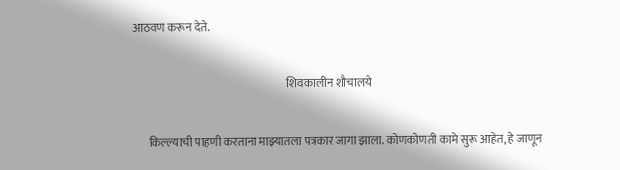आठवण करून देते.

                                                                    शिवकालीन शौचालये

       किल्ल्याची पाहणी करताना माझ्यातला पत्रकार जागा झाला. कोणकोणती कामे सुरू आहेत, हे जाणून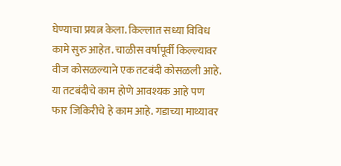घेण्याचा प्रयत्न केला. किल्लात सध्या विविध कामे सुरु आहेत. चाळीस वर्षापूर्वी किल्ल्यावर वीज कोसळल्याने एक तटबंदी कोसळली आहे. या तटबंदीचे काम होणे आवश्यक आहे पण फार जिकिरीचे हे काम आहे. गडाच्या माथ्यावर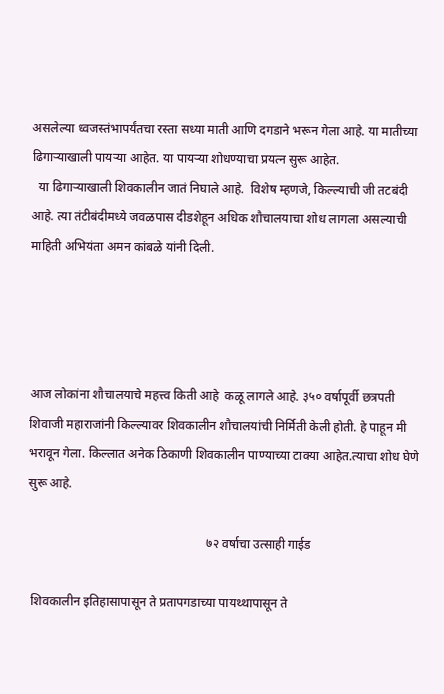असलेल्या ध्वजस्तंभापर्यंतचा रस्ता सध्या माती आणि दगडाने भरून गेला आहे. या मातीच्या ढिगाऱ्याखाली पायऱ्या आहेत. या पायऱ्या शोधण्याचा प्रयत्न सुरू आहेत.
  या ढिगाऱ्याखाली शिवकालीन जातं निघाले आहे.  विशेष म्हणजे, किल्ल्याची जी तटबंदी आहे. त्या तंटीबंदीमध्ये जवळपास दीडशेहून अधिक शौचालयाचा शोध लागला असल्याची माहिती अभियंता अमन कांबळे यांनी दिली.




आज लोकांना शौचालयाचे महत्त्व किती आहे  कळू लागले आहे. ३५० वर्षापूर्वी छत्रपती शिवाजी महाराजांनी किल्ल्यावर शिवकालीन शौचालयांची निर्मिती केली होती. हे पाहून मी भरावून गेला. किल्लात अनेक ठिकाणी शिवकालीन पाण्याच्या टाक्या आहेत.त्याचा शोध घेणे सुरू आहे.

                                                         ७२ वर्षाचा उत्साही गाईड

 शिवकालीन इतिहासापासून ते प्रतापगडाच्या पायथ्थापासून ते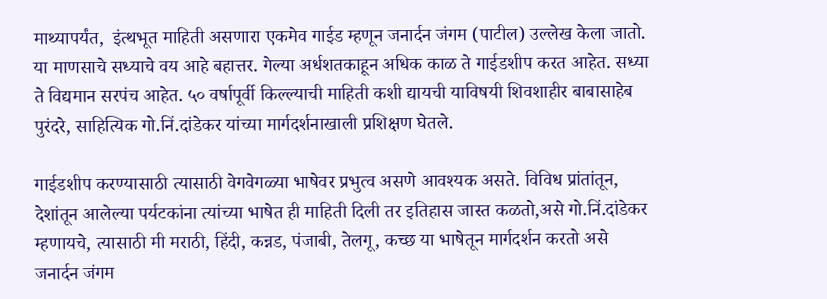माथ्यापर्यंत,  इंत्थभूत माहिती असणारा एकमेव गाईड म्हणून जनार्दन जंगम (पाटील) उल्लेख केला जातो. या माणसाचे सध्याचे वय आहे बहात्तर. गेल्या अर्धशतकाहून अधिक काळ ते गाईडशीप करत आहेत. सध्या ते विद्यमान सरपंच आहेत. ५० वर्षापूर्वी किल्ल्याची माहिती कशी द्यायची याविषयी शिवशाहीर बाबासाहेब पुरंदरे, साहित्यिक गो.निं.दांडेकर यांच्या मार्गदर्शनाखाली प्रशिक्षण घेतले.

गाईडशीप करण्यासाठी त्यासाठी वेगवेगळ्या भाषेवर प्रभुत्व असणे आवश्यक असते. विविध प्रांतांतून, देशांतून आलेल्या पर्यटकांना त्यांच्या भाषेत ही माहिती दिली तर इतिहास जास्त कळतो,असे गो.निं.दांडेकर म्हणायचे, त्यासाठी मी मराठी, हिंदी, कन्नड, पंजाबी, तेलगू, कच्छ या भाषेतून मार्गदर्शन करतो असे जनार्दन जंगम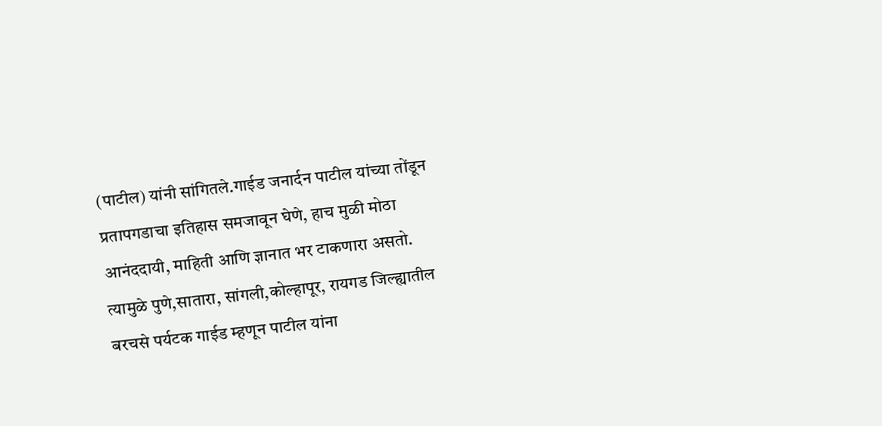(पाटील) यांनी सांगितले.गाईड जनार्दन पाटील यांच्या तोंडून प्रतापगडाचा इतिहास समजावून घेणे, हाच मुळी मोठा आनंददायी, माहिती आणि ज्ञानात भर टाकणारा असतो. त्यामुळे पुणे,सातारा, सांगली,कोल्हापूर, रायगड जिल्ह्यातील बरचसे पर्यटक गाईड म्हणून पाटील यांना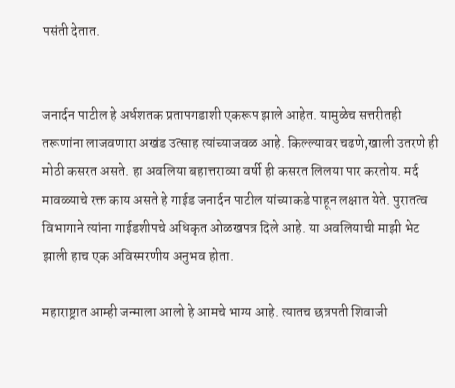पसंती देतात.


जनार्दन पाटील हे अर्धशतक प्रतापगडाशी एकरूप झाले आहेत. यामुळेच सत्तरीतही तरूणांना लाजवणारा अखंड उत्साह त्यांच्याजवळ आहे. किल्ल्यावर चढणे,खाली उतरणे ही मोठी कसरत असते. हा अवलिया बहात्तराव्या वर्षी ही कसरत लिलया पार करतोय. मर्द मावळ्याचे रक्त काय असते हे गाईड जनार्दन पाटील यांच्याकडे पाहून लक्षात येते. पुरातत्व विभागाने त्यांना गाईडशीपचे अधिकृत ओळखपत्र दिले आहे. या अवलियाची माझी भेट झाली हाच एक अविस्मरणीय अनुभव होता.

महाराष्ट्रात आम्ही जन्माला आलो हे आमचे भाग्य आहे. त्यातच छत्रपती शिवाजी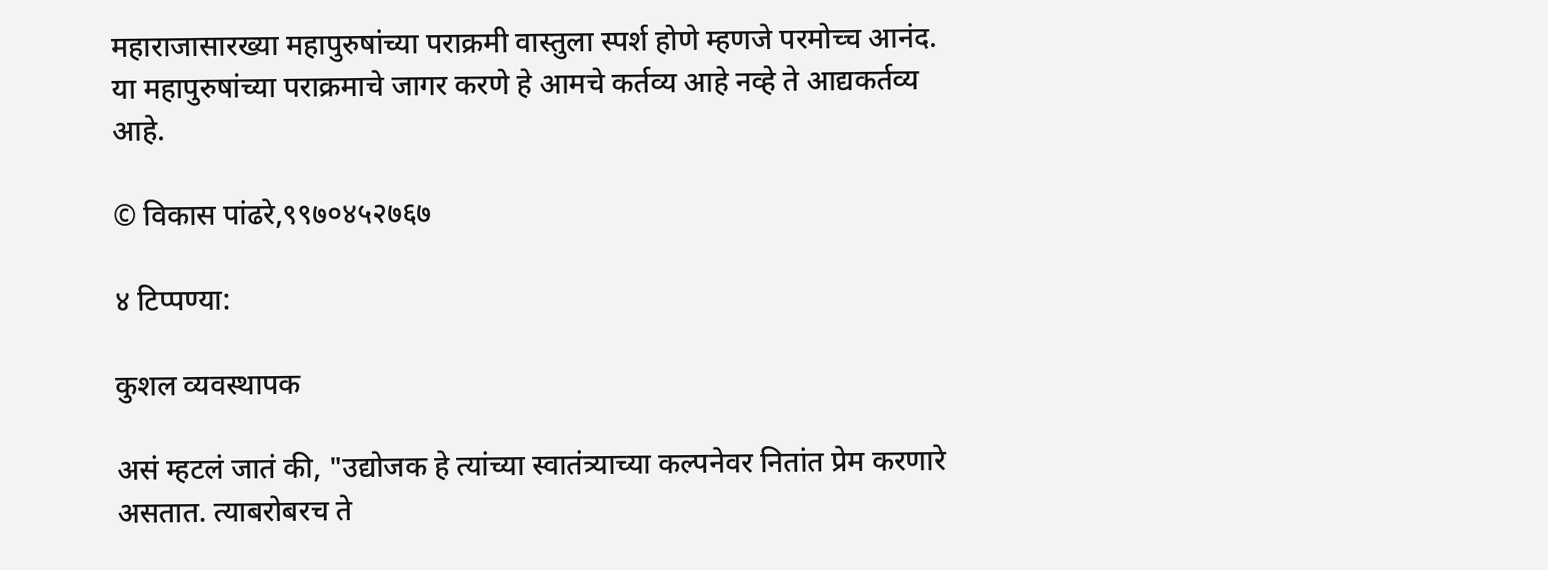महाराजासारख्या महापुरुषांच्या पराक्रमी वास्तुला स्पर्श होणे म्हणजे परमोच्च आनंद. या महापुरुषांच्या पराक्रमाचे जागर करणे हे आमचे कर्तव्य आहे नव्हे ते आद्यकर्तव्य आहे.

© विकास पांढरे,९९७०४५२७६७

४ टिप्पण्या:

कुशल व्यवस्थापक

असं म्हटलं जातं की, "उद्योजक हे त्यांच्या स्वातंत्र्याच्या कल्पनेवर नितांत प्रेम करणारे असतात. त्याबरोबरच ते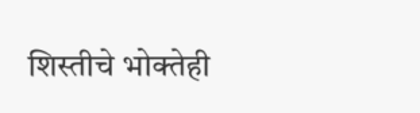शिस्तीचे भोक्तेही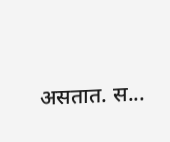असतात. स...